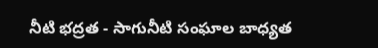నీటి భద్రత - సాగునీటి సంఘాల బాధ్యత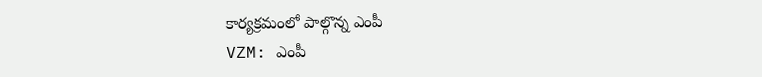కార్యక్రమంలో పాల్గొన్న ఎంపీ
VZM: ఎంపీ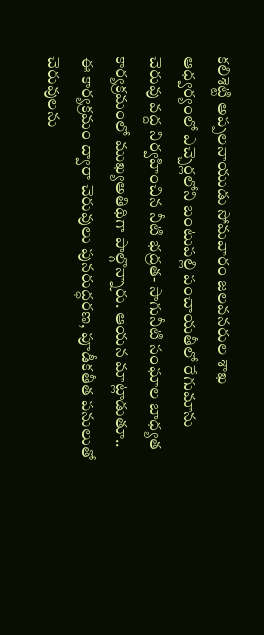కలిశెట్టి అప్పలనాయుడు సోమవారం జలవనరుల శాఖ ఆధ్వర్యంలో ఎచ్చెర్లలోని బంటుపల్లి పంచాయతీలో రేగుమాను చెరువు వద్ద నిర్వహించిన నీటి భద్రత- సాగునీటి సంఘాల బాధ్యత కార్యక్రమంలో ముఖ్యఅతిథిగా పాల్గొన్నారు. ఆయన మాట్లాడుతూ.. ఈ కార్యక్రమం ద్వారా చెరువులు పునరుద్ధరణ, పూడీకతీత పనులుతో చెరువులను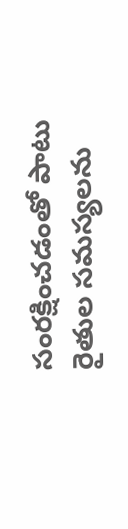సంరక్షించడంతో పాటు రైతుల సమస్యలను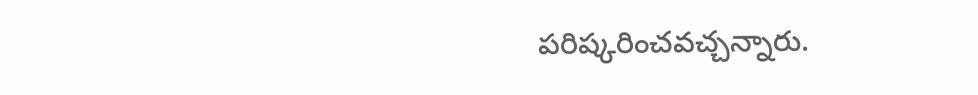పరిష్కరించవచ్చన్నారు.